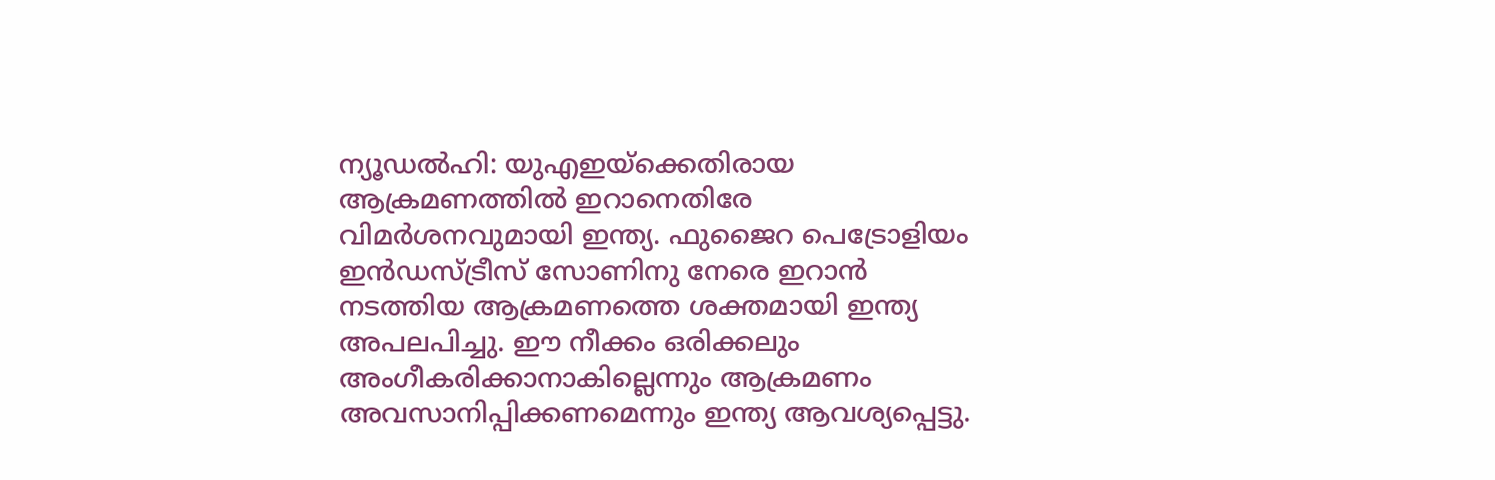ന്യൂഡൽഹി: യുഎഇയ്ക്കെതിരായ ആക്രമണത്തിൽ ഇറാനെതിരേ വിമർശനവുമായി ഇന്ത്യ. ഫുജൈറ പെട്രോളിയം ഇൻഡസ്ട്രീസ് സോണിനു നേരെ ഇറാൻ നടത്തിയ ആക്രമണത്തെ ശക്തമായി ഇന്ത്യ അപലപിച്ചു. ഈ നീക്കം ഒരിക്കലും അംഗീകരിക്കാനാകില്ലെന്നും ആക്രമണം അവസാനിപ്പിക്കണമെന്നും ഇന്ത്യ ആവശ്യപ്പെട്ടു.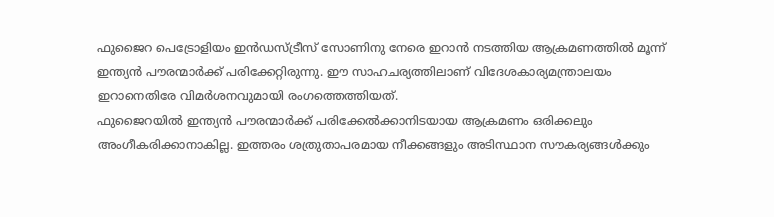ഫുജൈറ പെട്രോളിയം ഇൻഡസ്ട്രീസ് സോണിനു നേരെ ഇറാൻ നടത്തിയ ആക്രമണത്തിൽ മൂന്ന് ഇന്ത്യൻ പൗരന്മാർക്ക് പരിക്കേറ്റിരുന്നു. ഈ സാഹചര്യത്തിലാണ് വിദേശകാര്യമന്ത്രാലയം ഇറാനെതിരേ വിമർശനവുമായി രംഗത്തെത്തിയത്.
ഫുജൈറയിൽ ഇന്ത്യൻ പൗരന്മാർക്ക് പരിക്കേൽക്കാനിടയായ ആക്രമണം ഒരിക്കലും അംഗീകരിക്കാനാകില്ല. ഇത്തരം ശത്രുതാപരമായ നീക്കങ്ങളും അടിസ്ഥാന സൗകര്യങ്ങൾക്കും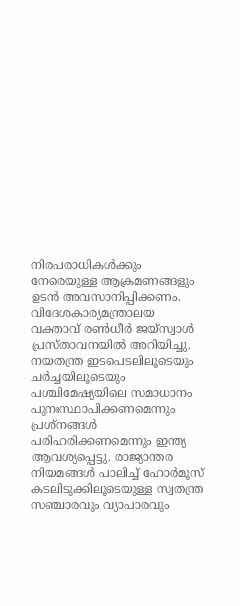നിരപരാധികൾക്കും നേരെയുള്ള ആക്രമണങ്ങളും ഉടൻ അവസാനിപ്പിക്കണം. വിദേശകാര്യമന്ത്രാലയ വക്താവ് രൺധീർ ജയ്സ്വാൾ പ്രസ്താവനയിൽ അറിയിച്ചു.
നയതന്ത്ര ഇടപെടലിലൂടെയും ചർച്ചയിലൂടെയും പശ്ചിമേഷ്യയിലെ സമാധാനം പുനഃസ്ഥാപിക്കണമെന്നും പ്രശ്നങ്ങൾ പരിഹരിക്കണമെന്നും ഇന്ത്യ ആവശ്യപ്പെട്ടു. രാജ്യാന്തര നിയമങ്ങൾ പാലിച്ച് ഹോർമൂസ് കടലിടുക്കിലൂടെയുള്ള സ്വതന്ത്ര സഞ്ചാരവും വ്യാപാരവും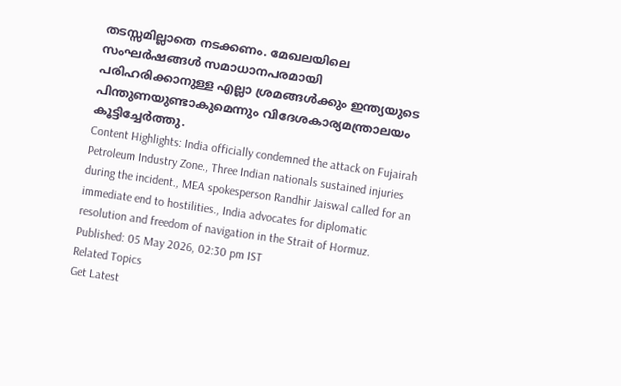തടസ്സമില്ലാതെ നടക്കണം. മേഖലയിലെ സംഘർഷങ്ങൾ സമാധാനപരമായി പരിഹരിക്കാനുള്ള എല്ലാ ശ്രമങ്ങൾക്കും ഇന്ത്യയുടെ പിന്തുണയുണ്ടാകുമെന്നും വിദേശകാര്യമന്ത്രാലയം കൂട്ടിച്ചേർത്തു.
Content Highlights: India officially condemned the attack on Fujairah Petroleum Industry Zone., Three Indian nationals sustained injuries during the incident., MEA spokesperson Randhir Jaiswal called for an immediate end to hostilities., India advocates for diplomatic resolution and freedom of navigation in the Strait of Hormuz.
Published: 05 May 2026, 02:30 pm IST
Related Topics
Get Latest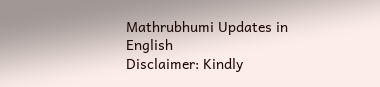Mathrubhumi Updates in English
Disclaimer: Kindly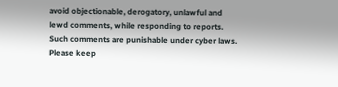avoid objectionable, derogatory, unlawful and lewd comments, while responding to reports. Such comments are punishable under cyber laws. Please keep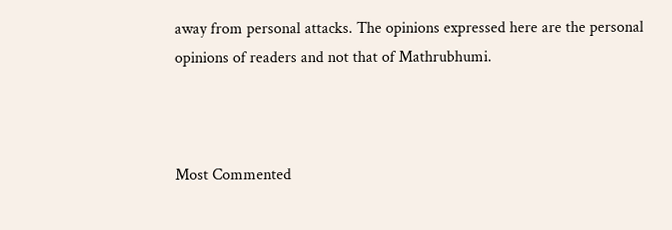away from personal attacks. The opinions expressed here are the personal opinions of readers and not that of Mathrubhumi.



Most Commented